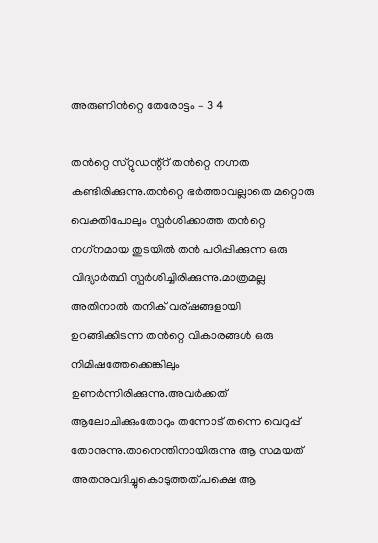അരുണിൻറ്റെ തേരോട്ടം – 3 4

തൻറ്റെ സ്‌റ്റുഡന്റ്റ് തൻറ്റെ നഗ്നത കണ്ടിരിക്കുന്നു.തൻറ്റെ ഭർത്താവല്ലാതെ മറ്റൊരു വെക്തിപോലും സ്പർശിക്കാത്ത തൻറ്റെ നഗ്‌നമായ തുടയിൽ തൻ പഠിപ്പിക്കുന്ന ഒരു വിദ്യാർത്ഥി സ്പർശിച്ചിരിക്കുന്നു.മാത്രമല്ല അതിനാൽ തനിക് വര്ഷങ്ങളായി ഉറങ്ങിക്കിടന്ന തൻറ്റെ വികാരങ്ങൾ ഒരു നിമിഷത്തേക്കെങ്കിലും ഉണർന്നിരിക്കുന്നു.അവർക്കത് ആലോചിക്കുംതോറും തന്നോട് തന്നെ വെറുപ്പ് തോനുന്നു.താനെന്തിനായിരുന്നു ആ സമയത് അതനുവദിച്ചുകൊടുത്തത്.പക്ഷെ ആ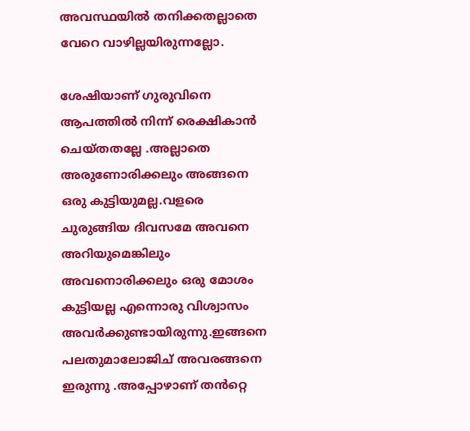അവസ്ഥയിൽ തനിക്കതല്ലാതെ വേറെ വാഴില്ലയിരുന്നല്ലോ.

ശേഷിയാണ് ഗുരുവിനെ ആപത്തിൽ നിന്ന് രെക്ഷികാൻ ചെയ്തതല്ലേ .അല്ലാതെ അരുണോരിക്കലും അങ്ങനെ ഒരു കുട്ടിയുമല്ല.വളരെ ചുരുങ്ങിയ ദിവസമേ അവനെ അറിയുമെങ്കിലും അവനൊരിക്കലും ഒരു മോശം കുട്ടിയല്ല എന്നൊരു വിശ്വാസം അവർക്കുണ്ടായിരുന്നു.ഇങ്ങനെ പലതുമാലോജിച് അവരങ്ങനെ ഇരുന്നു .അപ്പോഴാണ് തൻറ്റെ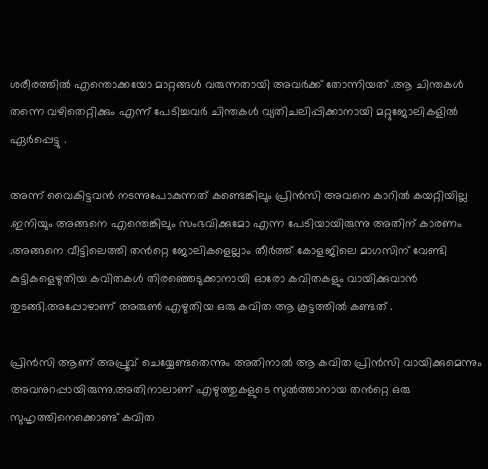ശരീരത്തിൽ എന്തൊക്കയോ മാറ്റങ്ങൾ വരുന്നതായി അവർക്ക് തോന്നിയത് .ആ ചിന്തകൾ തന്നെ വഴിതെറ്റിക്കും എന്ന് പേടിച്ചവർ ചിന്തകൾ വ്യതിചലിപ്പിക്കാനായി മറ്റുജോലികളിൽ ഏർപ്പെട്ടു .

അന്ന് വൈകിട്ടവൻ നടന്നുപോകുന്നത് കണ്ടെങ്കിലും പ്രിൻസി അവനെ കാറിൽ കയറ്റിയില്ല .ഇനിയും അങ്ങനെ എന്തെങ്കിലും സംഭവിക്കുമോ എന്ന പേടിയായിരുന്നു അതിന് കാരണം .അങ്ങനെ വീട്ടിലെത്തി തൻറ്റെ ജോലികളെല്ലാം തീർത്ത് കോളജിലെ മാഗസിന് വേണ്ടി കുട്ടികളെഴുതിയ കവിതകൾ തിരഞ്ഞെടുക്കാനായി ഓരോ കവിതകളും വായിക്കുവാൻ തുടങ്ങി.അപ്പോഴാണ് അരുൺ എഴുതിയ ഒരു കവിത ആ കൂട്ടത്തിൽ കണ്ടത് .

പ്രിൻസി ആണ് അപ്രൂവ് ചെയ്യേണ്ടതെന്നും അതിനാൽ ആ കവിത പ്രിൻസി വായിക്കുമെന്നും അവനുറപ്പായിരുന്നു.അതിനാലാണ് എഴുത്തുകളുടെ സുൽത്താനായ തൻറ്റെ ഒരു സുഹൃത്തിനെക്കൊണ്ട് കവിത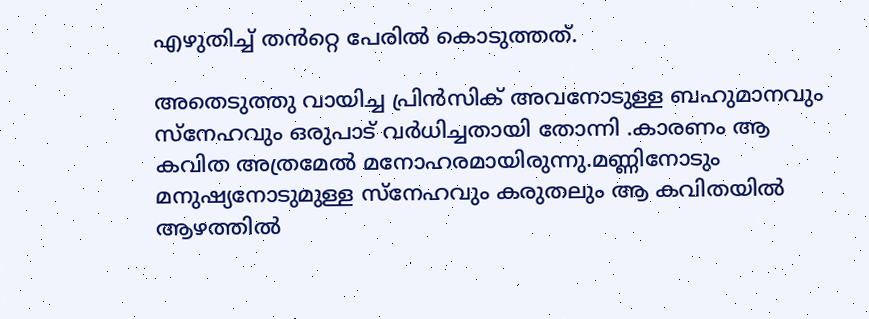എഴുതിച്ച് തൻറ്റെ പേരിൽ കൊടുത്തത്.

അതെടുത്തു വായിച്ച പ്രിൻസിക് അവനോടുള്ള ബഹുമാനവും സ്നേഹവും ഒരുപാട് വർധിച്ചതായി തോന്നി .കാരണം ആ കവിത അത്രമേൽ മനോഹരമായിരുന്നു.മണ്ണിനോടും മനുഷ്യനോടുമുള്ള സ്നേഹവും കരുതലും ആ കവിതയിൽ ആഴത്തിൽ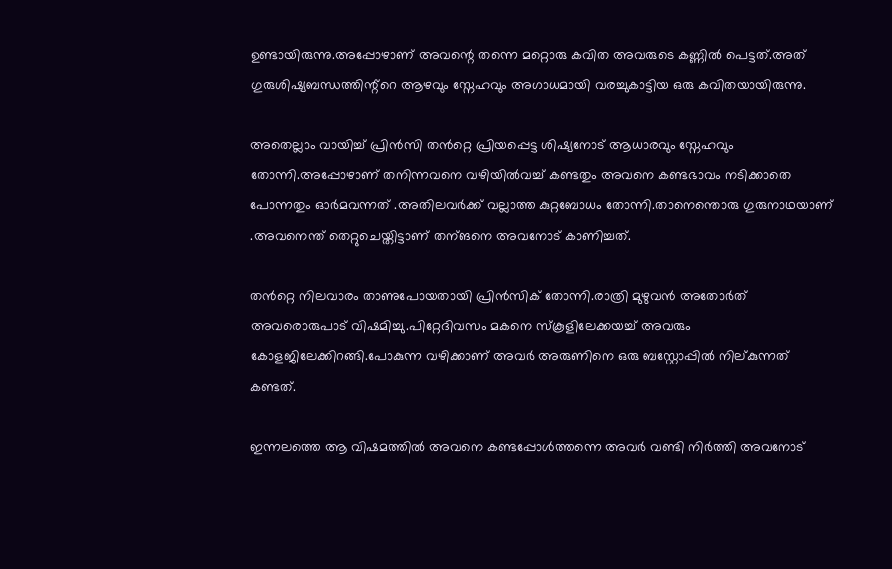ഉണ്ടായിരുന്നു.അപ്പോഴാണ് അവന്റെ തന്നെ മറ്റൊരു കവിത അവരുടെ കണ്ണിൽ പെട്ടത്.അത് ഗുരുശിഷ്യബന്ധത്തിന്റ്റെ ആഴവും സ്നേഹവും അഗാധമായി വരച്ചുകാട്ടിയ ഒരു കവിതയായിരുന്നു.

അതെല്ലാം വായിച്ച് പ്രിൻസി തൻറ്റെ പ്രിയപ്പെട്ട ശിഷ്യനോട് ആധാരവും സ്നേഹവും തോന്നി.അപ്പോഴാണ് തനിന്നവനെ വഴിയിൽവച്ച് കണ്ടതും അവനെ കണ്ടഭാവം നടിക്കാതെ പോന്നതും ഓർമവന്നത് .അതിലവർക്ക് വല്ലാത്ത കുറ്റബോധം തോന്നി.താനെന്തൊരു ഗുരുനാഥയാണ് .അവനെന്ത് തെറ്റുചെയ്തിട്ടാണ് തന്ങനെ അവനോട് കാണിച്ചത്.

തൻറ്റെ നിലവാരം താണുപോയതായി പ്രിൻസിക് തോന്നി.രാത്രി മുഴുവൻ അതോർത് അവരൊരുപാട് വിഷമിച്ചു.പിറ്റേദിവസം മകനെ സ്കൂളിലേക്കയച്ച് അവരും കോളജിലേക്കിറങ്ങി.പോകുന്ന വഴിക്കാണ് അവർ അരുണിനെ ഒരു ബസ്റ്റോപ്പിൽ നില്കുന്നത് കണ്ടത്.

ഇന്നലത്തെ ആ വിഷമത്തിൽ അവനെ കണ്ടപ്പോൾത്തന്നെ അവർ വണ്ടി നിർത്തി അവനോട്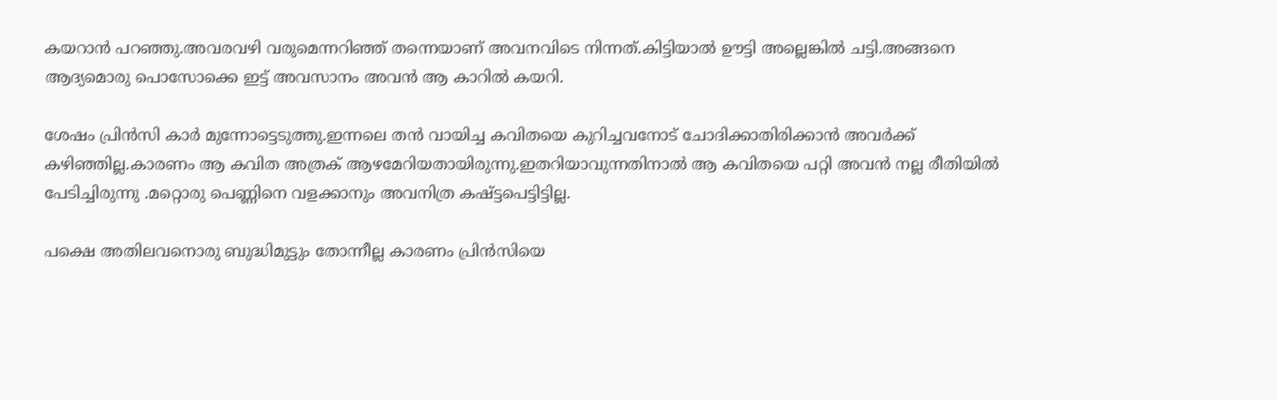കയറാൻ പറഞ്ഞു.അവരവഴി വരുമെന്നറിഞ്ഞ് തന്നെയാണ് അവനവിടെ നിന്നത്.കിട്ടിയാൽ ഊട്ടി അല്ലെങ്കിൽ ചട്ടി.അങ്ങനെ ആദ്യമൊരു പൊസോക്കെ ഇട്ട് അവസാനം അവൻ ആ കാറിൽ കയറി.

ശേഷം പ്രിൻസി കാർ മുന്നോട്ടെടുത്തു.ഇന്നലെ തൻ വായിച്ച കവിതയെ കുറിച്ചവനോട് ചോദിക്കാതിരിക്കാൻ അവർക്ക് കഴിഞ്ഞില്ല.കാരണം ആ കവിത അത്രക് ആഴമേറിയതായിരുന്നു.ഇതറിയാവുന്നതിനാൽ ആ കവിതയെ പറ്റി അവൻ നല്ല രീതിയിൽ പേടിച്ചിരുന്നു .മറ്റൊരു പെണ്ണിനെ വളക്കാനും അവനിത്ര കഷ്ട്ടപെട്ടിട്ടില്ല.

പക്ഷെ അതിലവനൊരു ബുദ്ധിമുട്ടും തോന്നീല്ല കാരണം പ്രിൻസിയെ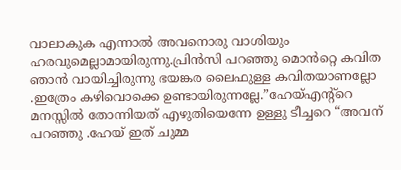വാലാകുക എന്നാൽ അവനൊരു വാശിയും ഹരവുമെല്ലാമായിരുന്നു.പ്രിൻസി പറഞ്ഞു മൊൻറ്റെ കവിത ഞാൻ വായിച്ചിരുന്നു ഭയങ്കര ലൈഫുള്ള കവിതയാണല്ലോ .ഇത്രേം കഴിവൊക്കെ ഉണ്ടായിരുന്നല്ലേ.”ഹേയ്എന്റ്റെ മനസ്സിൽ തോന്നിയത് എഴുതിയെന്നേ ഉള്ളു ടീച്ചറെ “അവന് പറഞ്ഞു .ഹേയ് ഇത് ചുമ്മ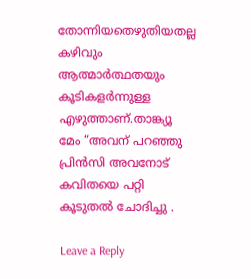തോന്നിയതെഴുതിയതല്ല കഴിവും ആത്മാർത്ഥതയും കൂടികളർന്നുള്ള എഴുത്താണ്.താങ്ക്യൂ മേം “അവന് പറഞ്ഞു
പ്രിൻസി അവനോട് കവിതയെ പറ്റി കൂടുതൽ ചോദിച്ചു .

Leave a Reply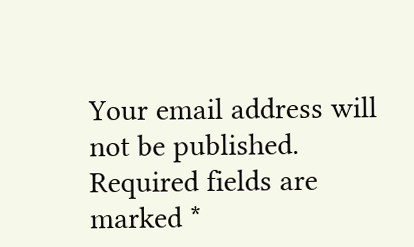Your email address will not be published. Required fields are marked *